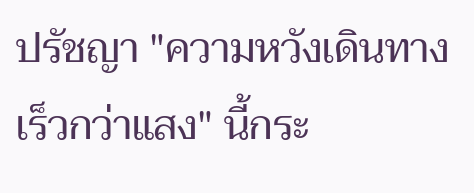ปรัชญา "ความหวังเดินทางเร็วกว่าแสง" นี้กระ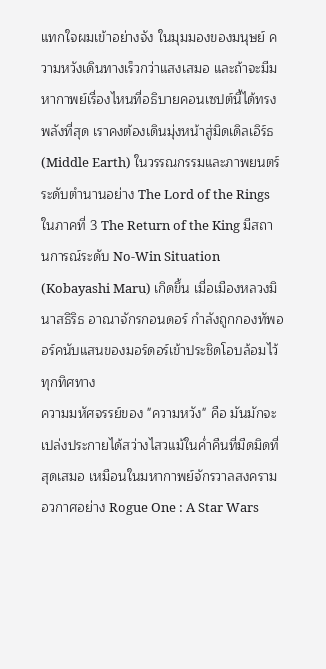แทกใจผมเข้าอย่างจัง ในมุมมองของมนุษย์ ความหวังเดินทางเร็วกว่าแสงเสมอ และถ้าจะมีมหากาพย์เรื่องไหนที่อธิบายคอนเซปต์นี้ได้ทรงพลังที่สุด เราคงต้องเดินมุ่งหน้าสู่มิดเดิลเอิร์ธ (Middle Earth) ในวรรณกรรมและภาพยนตร์ระดับตำนานอย่าง The Lord of the Rings
ในภาคที่ 3 The Return of the King มีสถานการณ์ระดับ No-Win Situation (Kobayashi Maru) เกิดขึ้น เมื่อเมืองหลวงมินาสธิริธ อาณาจักรกอนดอร์ กำลังถูกกองทัพออร์คนับแสนของมอร์ดอร์เข้าประชิดโอบล้อมไว้ทุกทิศทาง
ความมหัศจรรย์ของ "ความหวัง" คือ มันมักจะเปล่งประกายได้สว่างไสวแม้ในค่ำคืนที่มืดมิดที่สุดเสมอ เหมือนในมหากาพย์จักรวาลสงครามอวกาศอย่าง Rogue One : A Star Wars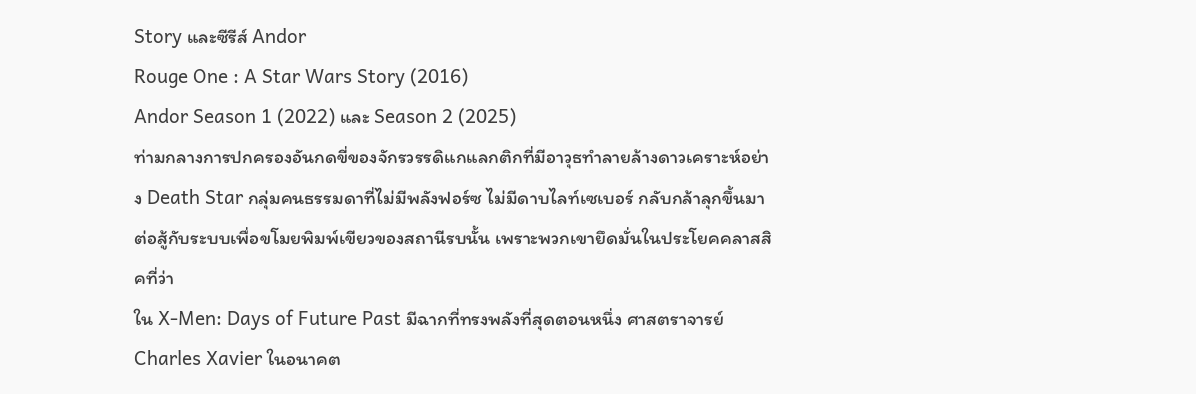Story และซีรีส์ Andor
Rouge One : A Star Wars Story (2016)
Andor Season 1 (2022) และ Season 2 (2025)
ท่ามกลางการปกครองอันกดขี่ของจักรวรรดิแกแลกติกที่มีอาวุธทำลายล้างดาวเคราะห์อย่าง Death Star กลุ่มคนธรรมดาที่ไม่มีพลังฟอร์ซ ไม่มีดาบไลท์เซเบอร์ กลับกล้าลุกขึ้นมาต่อสู้กับระบบเพื่อขโมยพิมพ์เขียวของสถานีรบนั้น เพราะพวกเขายึดมั่นในประโยคคลาสสิคที่ว่า
ใน X-Men: Days of Future Past มีฉากที่ทรงพลังที่สุดตอนหนึ่ง ศาสตราจารย์ Charles Xavier ในอนาคต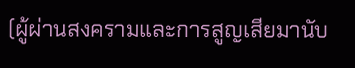(ผู้ผ่านสงครามและการสูญเสียมานับ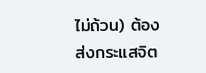ไม่ถ้วน) ต้องส่งกระแสจิต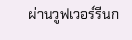ผ่านวูฟเวอร์รีนก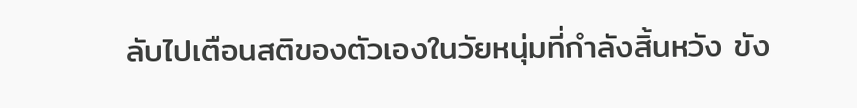ลับไปเตือนสติของตัวเองในวัยหนุ่มที่กำลังสิ้นหวัง ขัง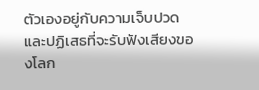ตัวเองอยู่กับความเจ็บปวด และปฏิเสธที่จะรับฟังเสียงของโลก